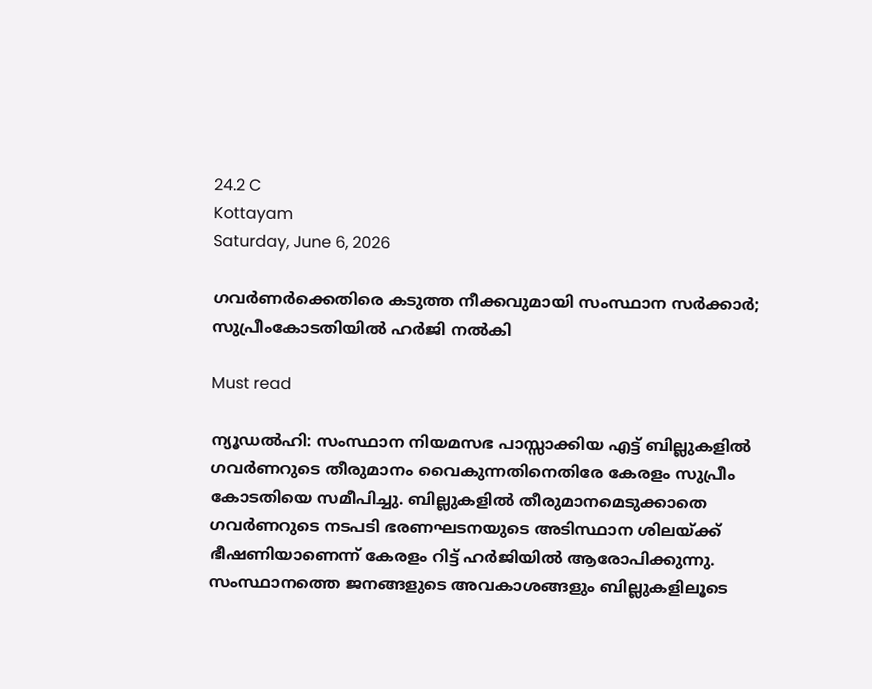24.2 C
Kottayam
Saturday, June 6, 2026

ഗവർണർക്കെതിരെ കടുത്ത നീക്കവുമായി സംസ്ഥാന സര്‍ക്കാര്‍; സുപ്രീംകോടതിയിൽ ഹർജി നൽകി

Must read

ന്യൂഡൽഹി: സംസ്ഥാന നിയമസഭ പാസ്സാക്കിയ എട്ട് ബില്ലുകളിൽ ഗവർണറുടെ തീരുമാനം വൈകുന്നതിനെതിരേ കേരളം സുപ്രീം കോടതിയെ സമീപിച്ചു. ബില്ലുകളിൽ തീരുമാനമെടുക്കാതെ ഗവർണറുടെ നടപടി ഭരണഘടനയുടെ അടിസ്ഥാന ശിലയ്ക്ക് ഭീഷണിയാണെന്ന് കേരളം റിട്ട് ഹർജിയിൽ ആരോപിക്കുന്നു. സംസ്ഥാനത്തെ ജനങ്ങളുടെ അവകാശങ്ങളും ബില്ലുകളിലൂടെ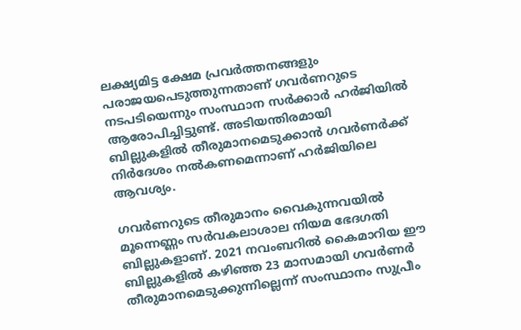ലക്ഷ്യമിട്ട ക്ഷേമ പ്രവർത്തനങ്ങളും പരാജയപെടുത്തുന്നതാണ് ഗവർണറുടെ നടപടിയെന്നും സംസ്ഥാന സർക്കാർ ഹർജിയിൽ ആരോപിച്ചിട്ടുണ്ട്. അടിയന്തിരമായി ബില്ലുകളിൽ തീരുമാനമെടുക്കാൻ ഗവർണർക്ക് നിർദേശം നൽകണമെന്നാണ് ഹർജിയിലെ ആവശ്യം.

ഗവർണറുടെ തീരുമാനം വൈകുന്നവയിൽ മൂന്നെണ്ണം സർവകലാശാല നിയമ ഭേദഗതി ബില്ലുകളാണ്. 2021 നവംബറിൽ കൈമാറിയ ഈ ബില്ലുകളിൽ കഴിഞ്ഞ 23 മാസമായി ഗവർണർ തീരുമാനമെടുക്കുന്നില്ലെന്ന് സംസ്ഥാനം സുപ്രീം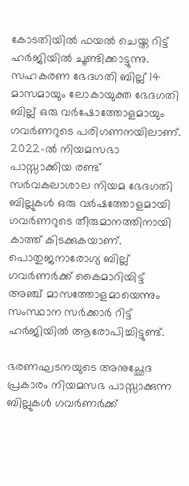കോടതിയിൽ ഫയൽ ചെയ്ത റിട്ട് ഹർജിയിൽ ചൂണ്ടിക്കാട്ടുന്നു. സഹകരണ ഭേദഗതി ബില്ല് 14 മാസമായും ലോകായുക്ത ഭേദഗതി ബില്ല് ഒരു വർഷോത്തോളമായും ഗവർണറുടെ പരിഗണനയിലാണ്. 2022-ൽ നിയമസഭാ പാസ്സാക്കിയ രണ്ട് സർവകലാശാല നിയമ ഭേദഗതി ബില്ലുകൾ ഒരു വർഷത്തോളമായി ഗവർണറുടെ തീരുമാനത്തിനായി കാത്ത് കിടക്കുകയാണ്. പൊതുജനാരോഗ്യ ബില്ല് ഗവർണർക്ക് കൈമാറിയിട്ട് അഞ്ച് മാസത്തോളമായെന്നും സംസ്ഥാന സർക്കാർ റിട്ട് ഹർജിയിൽ ആരോപിച്ചിട്ടുണ്ട്.

ഭരണഘടനയുടെ അനുച്ഛേദ പ്രകാരം നിയമസഭ പാസ്സാക്കുന്ന ബില്ലുകൾ ഗവർണർക്ക്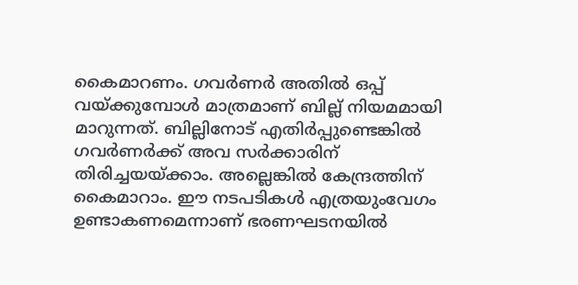കൈമാറണം. ഗവർണർ അതിൽ ഒപ്പ് വയ്ക്കുമ്പോൾ മാത്രമാണ് ബില്ല് നിയമമായി മാറുന്നത്. ബില്ലിനോട് എതിർപ്പുണ്ടെങ്കിൽ ഗവർണർക്ക് അവ സർക്കാരിന് തിരിച്ചയയ്ക്കാം. അല്ലെങ്കിൽ കേന്ദ്രത്തിന് കൈമാറാം. ഈ നടപടികൾ എത്രയുംവേഗം ഉണ്ടാകണമെന്നാണ് ഭരണഘടനയിൽ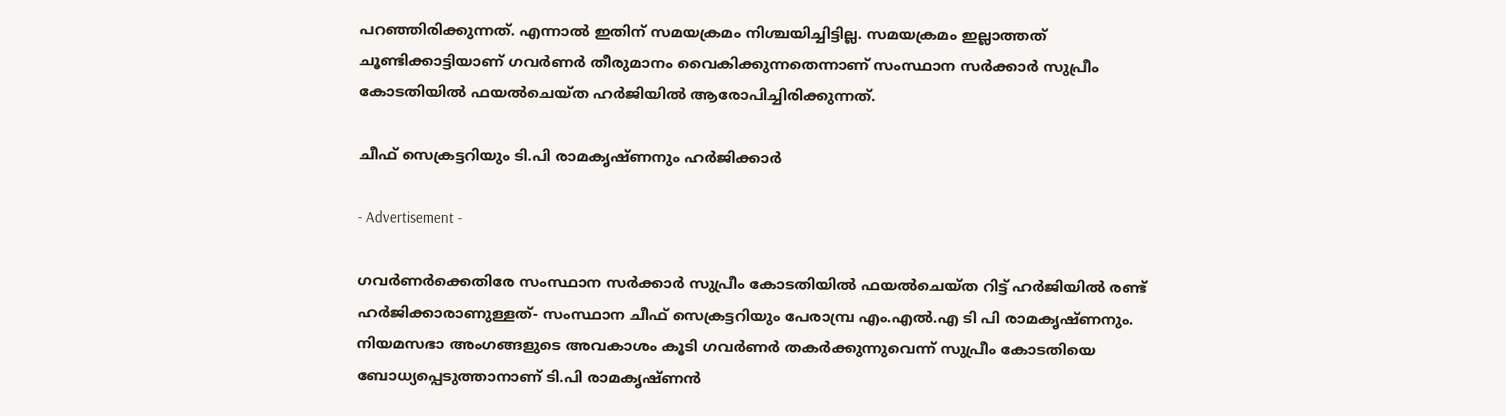പറഞ്ഞിരിക്കുന്നത്. എന്നാൽ ഇതിന് സമയക്രമം നിശ്ചയിച്ചിട്ടില്ല. സമയക്രമം ഇല്ലാത്തത് ചൂണ്ടിക്കാട്ടിയാണ് ഗവർണർ തീരുമാനം വൈകിക്കുന്നതെന്നാണ് സംസ്ഥാന സർക്കാർ സുപ്രീം കോടതിയിൽ ഫയൽചെയ്ത ഹർജിയിൽ ആരോപിച്ചിരിക്കുന്നത്.

ചീഫ് സെക്രട്ടറിയും ടി.പി രാമകൃഷ്ണനും ഹർജിക്കാർ

- Advertisement -

ഗവർണർക്കെതിരേ സംസ്ഥാന സർക്കാർ സുപ്രീം കോടതിയിൽ ഫയൽചെയ്ത റിട്ട് ഹർജിയിൽ രണ്ട് ഹർജിക്കാരാണുള്ളത്- സംസ്ഥാന ചീഫ് സെക്രട്ടറിയും പേരാമ്പ്ര എം.എൽ.എ ടി പി രാമകൃഷ്‌ണനും. നിയമസഭാ അംഗങ്ങളുടെ അവകാശം കൂടി ഗവർണർ തകർക്കുന്നുവെന്ന് സുപ്രീം കോടതിയെ ബോധ്യപ്പെടുത്താനാണ് ടി.പി രാമകൃഷ്ണൻ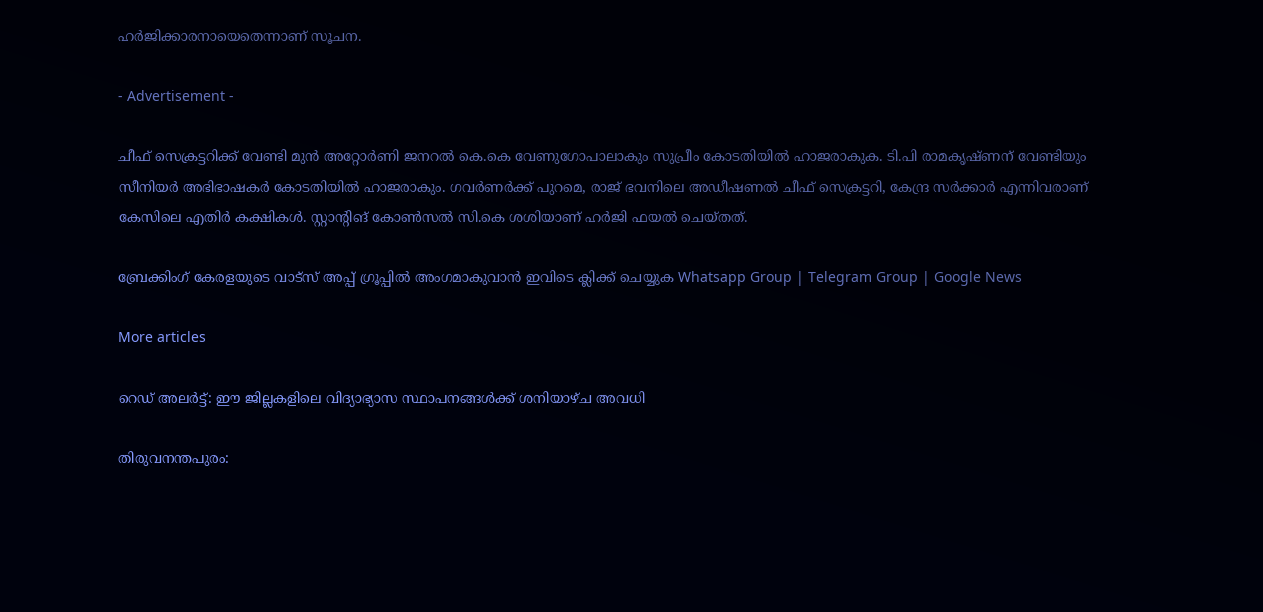ഹർജിക്കാരനായെതെന്നാണ് സൂചന.

- Advertisement -

ചീഫ് സെക്രട്ടറിക്ക് വേണ്ടി മുൻ അറ്റോർണി ജനറൽ കെ.കെ വേണുഗോപാലാകും സുപ്രീം കോടതിയിൽ ഹാജരാകുക. ടി.പി രാമകൃഷ്ണന് വേണ്ടിയും സീനിയർ അഭിഭാഷകർ കോടതിയിൽ ഹാജരാകും. ഗവർണർക്ക് പുറമെ, രാജ് ഭവനിലെ അഡീഷണൽ ചീഫ് സെക്രട്ടറി, കേന്ദ്ര സർക്കാർ എന്നിവരാണ് കേസിലെ എതിർ കക്ഷികൾ. സ്റ്റാന്റിങ് കോൺസൽ സി.കെ ശശിയാണ് ഹർജി ഫയൽ ചെയ്തത്.

ബ്രേക്കിംഗ് കേരളയുടെ വാട്സ് അപ്പ് ഗ്രൂപ്പിൽ അംഗമാകുവാൻ ഇവിടെ ക്ലിക്ക് ചെയ്യുക Whatsapp Group | Telegram Group | Google News

More articles

റെഡ് അലർട്ട്: ഈ ജില്ലകളിലെ വിദ്യാഭ്യാസ സ്ഥാപനങ്ങൾക്ക് ശനിയാഴ്ച അവധി

തിരുവനന്തപുരം: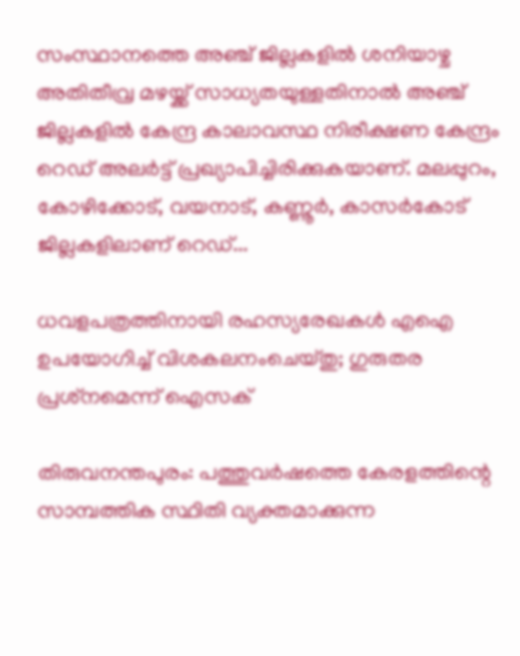സംസ്ഥാനത്തെ അഞ്ച് ജില്ലകളിൽ ശനിയാഴ്ച അതിതീവ്ര മഴയ്ക്ക് സാധ്യതയുള്ളതിനാൽ അഞ്ച് ജില്ലകളിൽ കേന്ദ്ര കാലാവസ്ഥ നിരീക്ഷണ കേന്ദ്രം റെഡ് അലർട്ട് പ്രഖ്യാപിച്ചിരിക്കുകയാണ്. മലപ്പുറം, കോഴിക്കോട്, വയനാട്, കണ്ണൂർ, കാസർകോട് ജില്ലകളിലാണ് റെഡ്...

ധവളപത്രത്തിനായി രഹസ്യരേഖകൾ എഐ ഉപയോഗിച്ച് വിശകലനംചെയ്തു; ഗുരുതര പ്രശ്‌നമെന്ന് ഐസക്

തിരുവനന്തപുരം: പത്തുവർഷത്തെ കേരളത്തിന്റെ സാമ്പത്തിക സ്ഥിതി വ്യക്തമാക്കുന്ന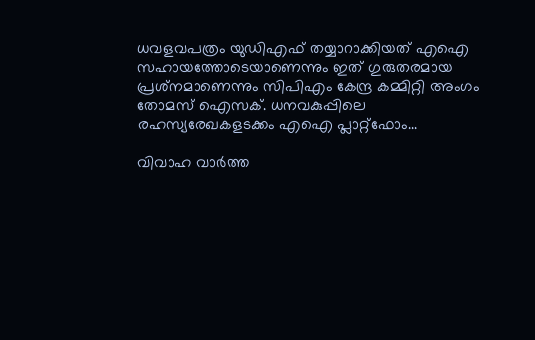ധവളവപത്രം യുഡിഎഫ് തയ്യാറാക്കിയത് എഐ സഹായത്തോടെയാണെന്നും ഇത് ഗുരുതരമായ പ്രശ്‌നമാണെന്നും സിപിഎം കേന്ദ്ര കമ്മിറ്റി അംഗം തോമസ് ഐസക്. ധനവകുപ്പിലെ രഹസ്യരേഖകളടക്കം എഐ പ്ലാറ്റ്‌ഫോം...

വിവാഹ വാർത്ത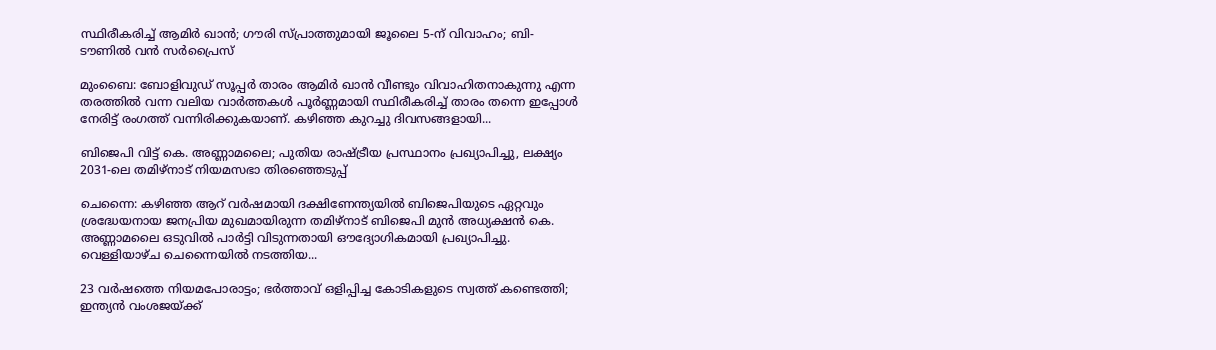സ്ഥിരീകരിച്ച് ആമിർ ഖാൻ; ഗൗരി സ്പ്രാത്തുമായി ജൂലൈ 5-ന് വിവാഹം; ബി-ടൗണിൽ വൻ സർപ്രൈസ്

മുംബൈ: ബോളിവുഡ് സൂപ്പർ താരം ആമിർ ഖാൻ വീണ്ടും വിവാഹിതനാകുന്നു എന്ന തരത്തിൽ വന്ന വലിയ വാർത്തകൾ പൂർണ്ണമായി സ്ഥിരീകരിച്ച് താരം തന്നെ ഇപ്പോൾ നേരിട്ട് രംഗത്ത് വന്നിരിക്കുകയാണ്. കഴിഞ്ഞ കുറച്ചു ദിവസങ്ങളായി...

ബിജെപി വിട്ട് കെ. അണ്ണാമലൈ; പുതിയ രാഷ്ട്രീയ പ്രസ്ഥാനം പ്രഖ്യാപിച്ചു, ലക്ഷ്യം 2031-ലെ തമിഴ്‌നാട് നിയമസഭാ തിരഞ്ഞെടുപ്പ്

ചെന്നൈ: കഴിഞ്ഞ ആറ് വർഷമായി ദക്ഷിണേന്ത്യയിൽ ബിജെപിയുടെ ഏറ്റവും ശ്രദ്ധേയനായ ജനപ്രിയ മുഖമായിരുന്ന തമിഴ്‌നാട് ബിജെപി മുൻ അധ്യക്ഷൻ കെ. അണ്ണാമലൈ ഒടുവിൽ പാർട്ടി വിടുന്നതായി ഔദ്യോഗികമായി പ്രഖ്യാപിച്ചു. വെള്ളിയാഴ്ച ചെന്നൈയിൽ നടത്തിയ...

23 വർഷത്തെ നിയമപോരാട്ടം; ഭർത്താവ് ഒളിപ്പിച്ച കോടികളുടെ സ്വത്ത് കണ്ടെത്തി; ഇന്ത്യൻ വംശജയ്ക്ക്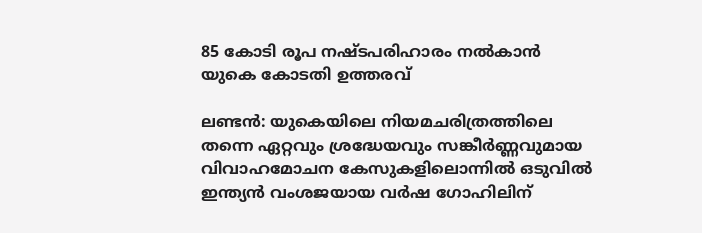85 കോടി രൂപ നഷ്ടപരിഹാരം നൽകാൻ യുകെ കോടതി ഉത്തരവ്

ലണ്ടൻ: യുകെയിലെ നിയമചരിത്രത്തിലെ തന്നെ ഏറ്റവും ശ്രദ്ധേയവും സങ്കീർണ്ണവുമായ വിവാഹമോചന കേസുകളിലൊന്നിൽ ഒടുവിൽ ഇന്ത്യൻ വംശജയായ വർഷ ഗോഹിലിന്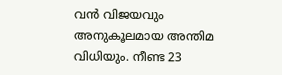വൻ വിജയവും അനുകൂലമായ അന്തിമ വിധിയും. നീണ്ട 23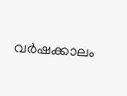വർഷക്കാലം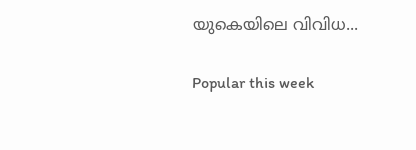യുകെയിലെ വിവിധ...

Popular this week